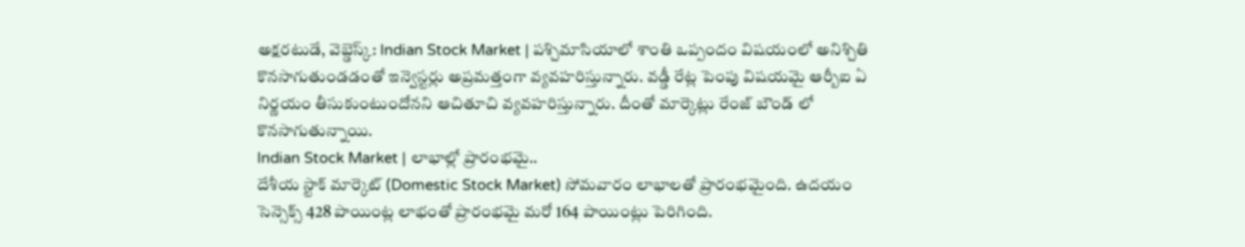అక్షరటుడే, వెబ్డెస్క్: Indian Stock Market | పశ్చిమాసియాలో శాంతి ఒప్పందం విషయంలో అనిశ్చితి కొనసాగుతుండడంతో ఇన్వెస్టర్లు అప్రమత్తంగా వ్యవహరిస్తున్నారు. వడ్డీ రేట్ల పెంపు విషయమై ఆర్బీఐ ఏ నిర్ణయం తీసుకుంటుందోనని ఆచితూచి వ్యవహరిస్తున్నారు. దీంతో మార్కెట్లు రేంజ్ బౌండ్ లో కొనసాగుతున్నాయి.
Indian Stock Market | లాభాల్లో ప్రారంభమై..
దేశీయ స్టాక్ మార్కెట్ (Domestic Stock Market) సోమవారం లాభాలతో ప్రారంభమైంది. ఉదయం సెన్సెక్స్ 428 పాయింట్ల లాభంతో ప్రారంభమై మరో 164 పాయింట్లు పెరిగింది.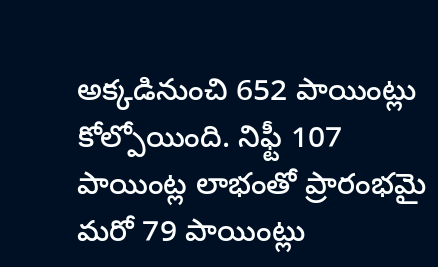అక్కడినుంచి 652 పాయింట్లు కోల్పోయింది. నిఫ్టీ 107 పాయింట్ల లాభంతో ప్రారంభమై మరో 79 పాయింట్లు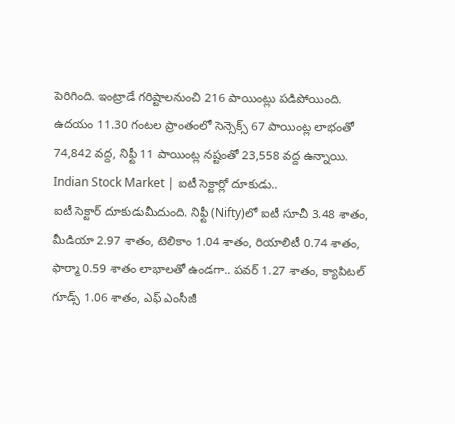పెరిగింది. ఇంట్రాడే గరిష్టాలనుంచి 216 పాయింట్లు పడిపోయింది. ఉదయం 11.30 గంటల ప్రాంతంలో సెన్సెక్స్ 67 పాయింట్ల లాభంతో 74,842 వద్ద, నిఫ్టీ 11 పాయింట్ల నష్టంతో 23,558 వద్ద ఉన్నాయి.
Indian Stock Market | ఐటీ సెక్టార్లో దూకుడు..
ఐటీ సెక్టార్ దూకుడుమీదుంది. నిఫ్టీ (Nifty)లో ఐటీ సూచీ 3.48 శాతం, మీడియా 2.97 శాతం, టెలికాం 1.04 శాతం, రియాలిటీ 0.74 శాతం, ఫార్మా 0.59 శాతం లాభాలతో ఉండగా.. పవర్ 1.27 శాతం, క్యాపిటల్ గూడ్స్ 1.06 శాతం, ఎఫ్ ఎంసీజీ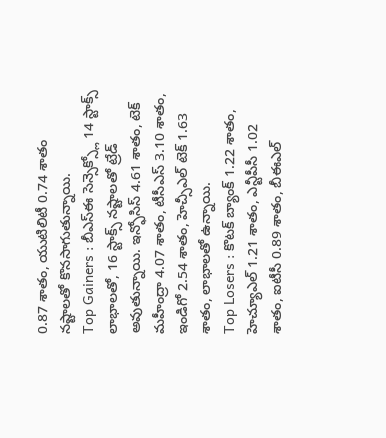0.87 శాతం, యుటిలిటీ 0.74 శాతం నష్టాలతో కొనసాగుతున్నాయి.
Top Gainers : బీఎస్ఈ సెన్సెక్స్లో 14 స్టాక్స్ లాభాలతో, 16 స్టాక్స్ నష్టాలతో ట్రేడ్ అవుతున్నాయి. ఇన్ఫోసిస్ 4.61 శాతం, టెక్ మహీంద్రా 4.07 శాతం, టీసీఎస్ 3.10 శాతం, ఇండిగో 2.54 శాతం, హెచ్సీఎల్ టెక్ 1.63 శాతం, లాభాలతో ఉన్నాయి.
Top Losers : కొటక్ బ్యాంక్ 1.22 శాతం, హెచ్యూఎల్ 1.21 శాతం, ఎన్టీపీసీ 1.02 శాతం, ఐటీసీ 0.89 శాతం, బీఈఎల్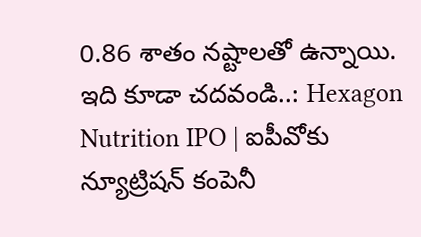0.86 శాతం నష్టాలతో ఉన్నాయి.
ఇది కూడా చదవండి..: Hexagon Nutrition IPO | ఐపీవోకు న్యూట్రిషన్ కంపెనీ